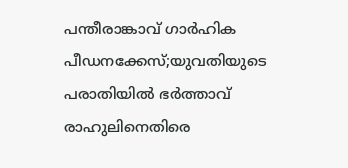പന്തീരാങ്കാവ് ഗാര്‍ഹിക പീഡനക്കേസ്;യുവതിയുടെ പരാതിയില്‍ ഭര്‍ത്താവ് രാഹുലിനെതിരെ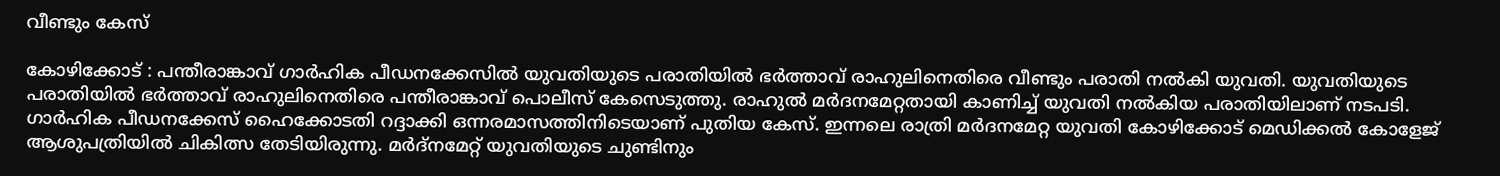വീണ്ടും കേസ്

കോഴിക്കോട് : പന്തീരാങ്കാവ് ഗാര്‍ഹിക പീഡനക്കേസില്‍ യുവതിയുടെ പരാതിയില്‍ ഭര്‍ത്താവ് രാഹുലിനെതിരെ വീണ്ടും പരാതി നല്‍കി യുവതി. യുവതിയുടെ പരാതിയില്‍ ഭര്‍ത്താവ് രാഹുലിനെതിരെ പന്തീരാങ്കാവ് പൊലീസ് കേസെടുത്തു. രാഹുല്‍ മര്‍ദനമേറ്റതായി കാണിച്ച് യുവതി നല്‍കിയ പരാതിയിലാണ് നടപടി. ഗാര്‍ഹിക പീഡനക്കേസ് ഹൈക്കോടതി റദ്ദാക്കി ഒന്നരമാസത്തിനിടെയാണ് പുതിയ കേസ്. ഇന്നലെ രാത്രി മര്‍ദനമേറ്റ യുവതി കോഴിക്കോട് മെഡിക്കല്‍ കോളേജ് ആശുപത്രിയില്‍ ചികിത്സ തേടിയിരുന്നു. മര്‍ദ്‌നമേറ്റ് യുവതിയുടെ ചുണ്ടിനും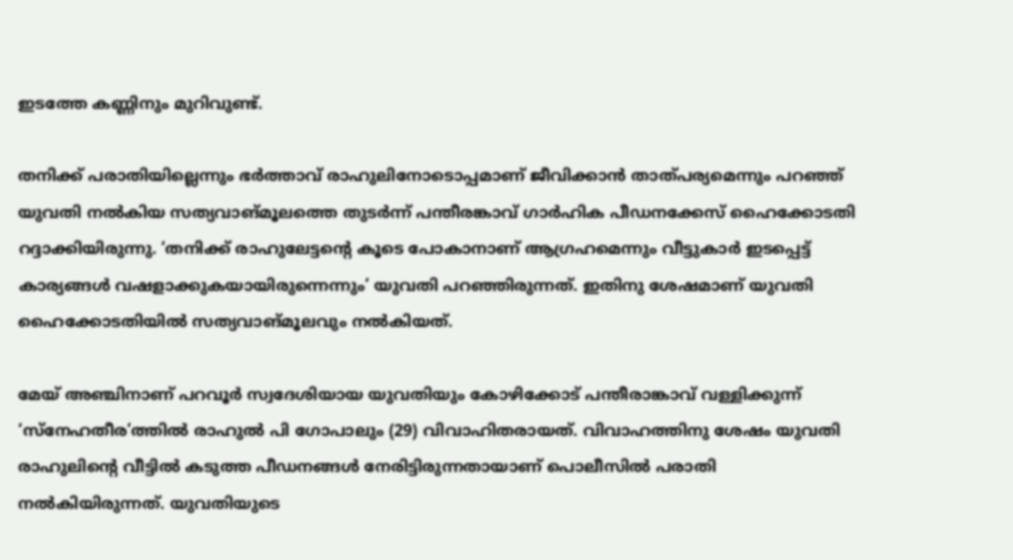ഇടത്തേ കണ്ണിനും മുറിവുണ്ട്.

തനിക്ക് പരാതിയില്ലെന്നും ഭര്‍ത്താവ് രാഹുലിനോടൊപ്പമാണ് ജീവിക്കാന്‍ താത്പര്യമെന്നും പറഞ്ഞ് യുവതി നല്‍കിയ സത്യവാങ്മൂലത്തെ തുടര്‍ന്ന് പന്തീരങ്കാവ് ഗാര്‍ഹിക പീഡനക്കേസ് ഹൈക്കോടതി റദ്ദാക്കിയിരുന്നു. ‘തനിക്ക് രാഹുലേട്ടന്റെ കൂടെ പോകാനാണ് ആഗ്രഹമെന്നും വീട്ടുകാര്‍ ഇടപ്പെട്ട് കാര്യങ്ങള്‍ വഷളാക്കുകയായിരുന്നെന്നും’ യുവതി പറഞ്ഞിരുന്നത്. ഇതിനു ശേഷമാണ് യുവതി ഹൈക്കോടതിയില്‍ സത്യവാങ്മൂലവും നല്‍കിയത്.

മേയ് അഞ്ചിനാണ് പറവൂര്‍ സ്വദേശിയായ യുവതിയും കോഴിക്കോട് പന്തീരാങ്കാവ് വള്ളിക്കുന്ന് ‘സ്‌നേഹതീര’ത്തില്‍ രാഹുല്‍ പി ഗോപാലും (29) വിവാഹിതരായത്. വിവാഹത്തിനു ശേഷം യുവതി രാഹുലിന്റെ വീട്ടില്‍ കടുത്ത പീഡനങ്ങള്‍ നേരിട്ടിരുന്നതായാണ് പൊലീസില്‍ പരാതി നല്‍കിയിരുന്നത്. യുവതിയുടെ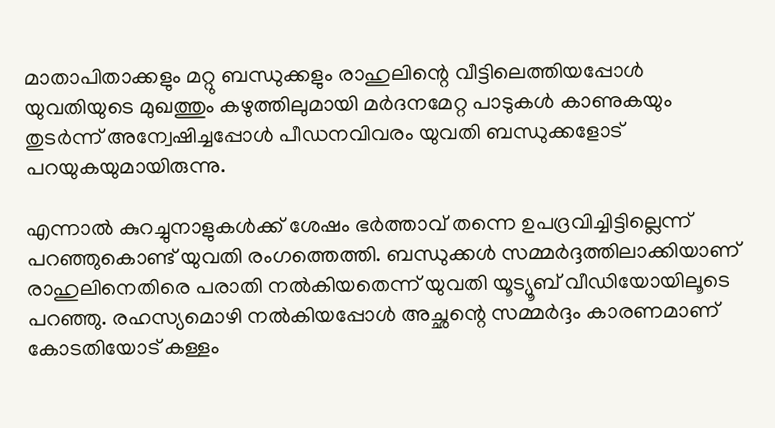മാതാപിതാക്കളും മറ്റു ബന്ധുക്കളും രാഹുലിന്റെ വീട്ടിലെത്തിയപ്പോള്‍ യുവതിയുടെ മുഖത്തും കഴുത്തിലുമായി മര്‍ദനമേറ്റ പാടുകള്‍ കാണുകയും തുടര്‍ന്ന് അന്വേഷിച്ചപ്പോള്‍ പീഡനവിവരം യുവതി ബന്ധുക്കളോട് പറയുകയുമായിരുന്നു.

എന്നാല്‍ കുറച്ചുനാളുകള്‍ക്ക് ശേഷം ഭര്‍ത്താവ് തന്നെ ഉപദ്രവിച്ചിട്ടില്ലെന്ന് പറഞ്ഞുകൊണ്ട് യുവതി രംഗത്തെത്തി. ബന്ധുക്കള്‍ സമ്മര്‍ദ്ദത്തിലാക്കിയാണ് രാഹുലിനെതിരെ പരാതി നല്‍കിയതെന്ന് യുവതി യൂട്യൂബ് വീഡിയോയിലൂടെ പറഞ്ഞു. രഹസ്യമൊഴി നല്‍കിയപ്പോള്‍ അച്ഛന്റെ സമ്മര്‍ദ്ദം കാരണമാണ് കോടതിയോട് കള്ളം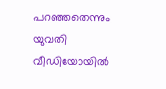പറഞ്ഞതെന്നും യുവതി വീഡിയോയില്‍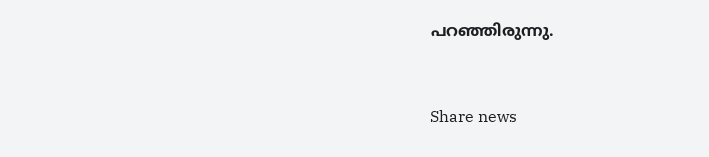പറഞ്ഞിരുന്നു.



Share news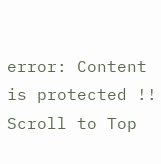error: Content is protected !!
Scroll to Top